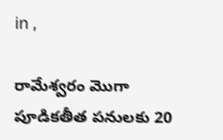in ,

రామేశ్వరం మొగా పూడికతీత పనులకు 20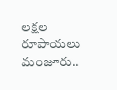లక్షల రూపాయలు మంజూరు..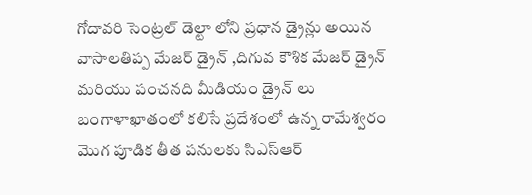గోదావరి సెంట్రల్ డెల్టా లోని ప్రధాన డ్రైన్లు అయిన వాసాలతిప్ప మేజర్ డ్రైన్ ,దిగువ కౌశిక మేజర్ డ్రైన్ మరియు పంచనది మీడియం డ్రైన్ లు బంగాళాఖాతంలో కలిసే ప్రదేశంలో ఉన్న రామేశ్వరం మొగ పూడిక తీత పనులకు సిఎస్ఆర్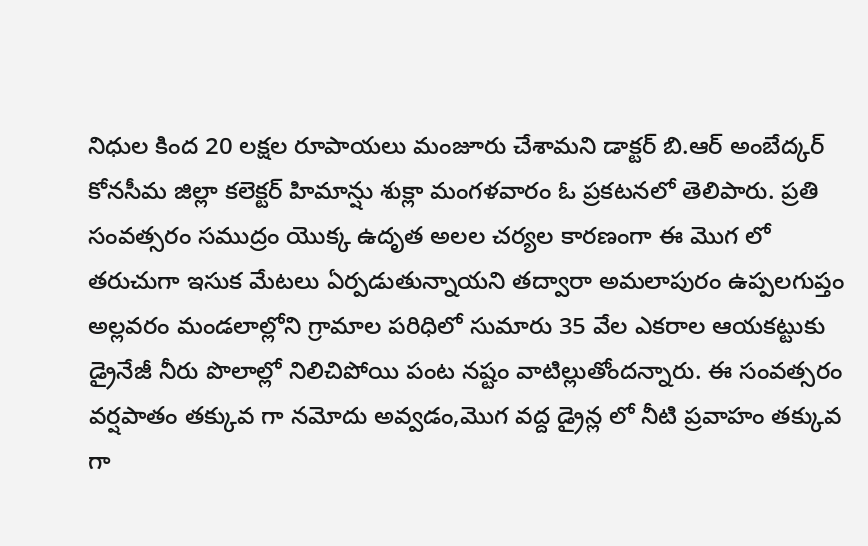నిధుల కింద 20 లక్షల రూపాయలు మంజూరు చేశామని డాక్టర్ బి.ఆర్ అంబేద్కర్ కోనసీమ జిల్లా కలెక్టర్ హిమాన్షు శుక్లా మంగళవారం ఓ ప్రకటనలో తెలిపారు. ప్రతి సంవత్సరం సముద్రం యొక్క ఉదృత అలల చర్యల కారణంగా ఈ మొగ లో తరుచుగా ఇసుక మేటలు ఏర్పడుతున్నాయని తద్వారా అమలాపురం ఉప్పలగుప్తం అల్లవరం మండలాల్లోని గ్రామాల పరిధిలో సుమారు 35 వేల ఎకరాల ఆయకట్టుకు డ్రైనేజీ నీరు పొలాల్లో నిలిచిపోయి పంట నష్టం వాటిల్లుతోందన్నారు. ఈ సంవత్సరం వర్షపాతం తక్కువ గా నమోదు అవ్వడం,మొగ వద్ద డ్రైన్ల లో నీటి ప్రవాహం తక్కువ గా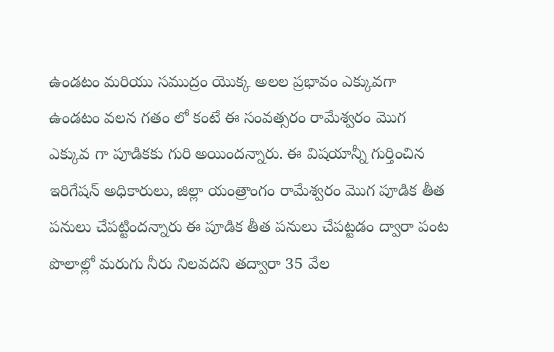ఉండటం మరియు సముద్రం యొక్క అలల ప్రభావం ఎక్కువగా ఉండటం వలన గతం లో కంటే ఈ సంవత్సరం రామేశ్వరం మొగ ఎక్కువ గా పూడికకు గురి అయిందన్నారు. ఈ విషయాన్నీ గుర్తించిన ఇరిగేషన్ అధికారులు, జిల్లా యంత్రాంగం రామేశ్వరం మొగ పూడిక తీత పనులు చేపట్టిందన్నారు ఈ పూడిక తీత పనులు చేపట్టడం ద్వారా పంట పొలాల్లో మరుగు నీరు నిలవదని తద్వారా 35 వేల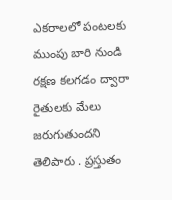ఎకరాలలో పంటలకు ముంపు బారి నుండి రక్షణ కలగడం ద్వారా రైతులకు మేలు జరుగుతుందని తెలిపారు . ప్రస్తుతం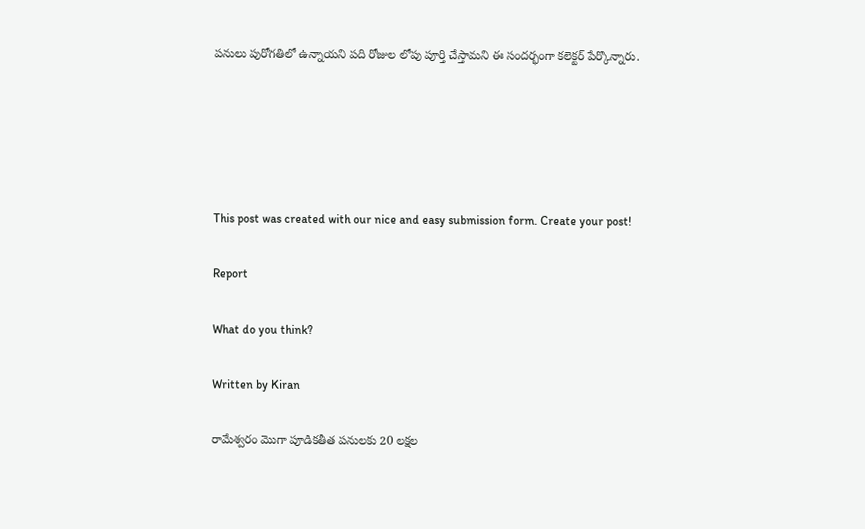పనులు పురోగతిలో ఉన్నాయని పది రోజుల లోపు పూర్తి చేస్తామని ఈ సందర్భంగా కలెక్టర్ పేర్కొన్నారు.





This post was created with our nice and easy submission form. Create your post!

Report

What do you think?

Written by Kiran

రామేశ్వరం మొగా పూడికతీత పనులకు 20 లక్షల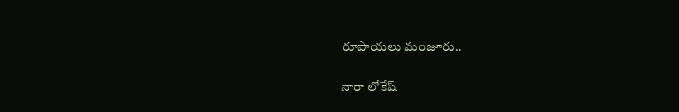రూపాయలు మంజూరు..

నారా లోకేష్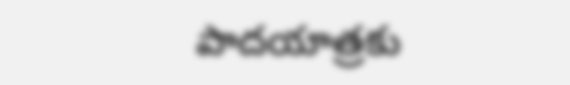పాదయాత్రకు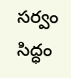సర్వం సిద్ధం